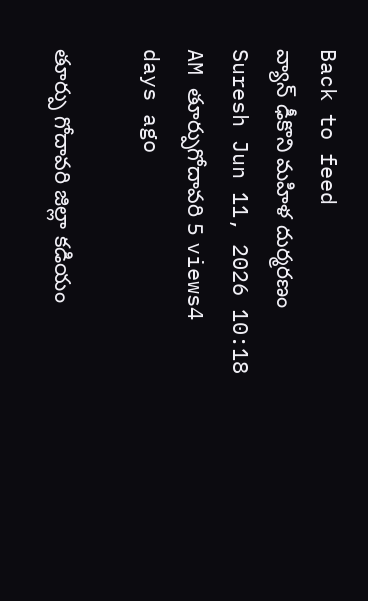Back to feed
వ్యాన్ ఢీకొని మహిళ దుర్మరణం
Suresh Jun 11, 2026 10:18 AM తూర్పుగోదావరి 5 views4 days ago

తూర్పు గోదావరి జిల్లా కడియం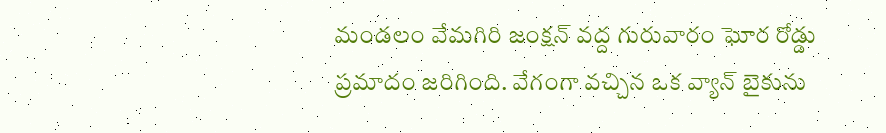మండలం వేమగిరి జంక్షన్ వద్ద గురువారం ఘోర రోడ్డు ప్రమాదం జరిగింది. వేగంగా వచ్చిన ఒక వ్యాన్ బైకును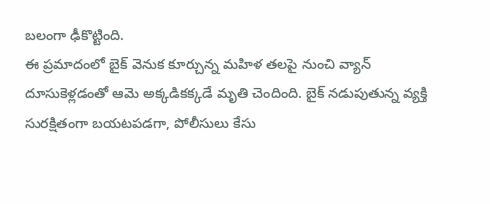బలంగా ఢీకొట్టింది.
ఈ ప్రమాదంలో బైక్ వెనుక కూర్చున్న మహిళ తలపై నుంచి వ్యాన్ దూసుకెళ్లడంతో ఆమె అక్కడికక్కడే మృతి చెందింది. బైక్ నడుపుతున్న వ్యక్తి సురక్షితంగా బయటపడగా, పోలీసులు కేసు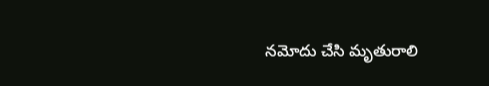నమోదు చేసి మృతురాలి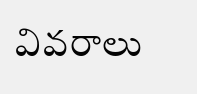వివరాలు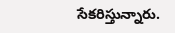సేకరిస్తున్నారు.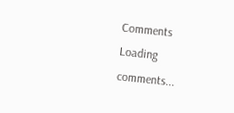Comments
Loading comments...